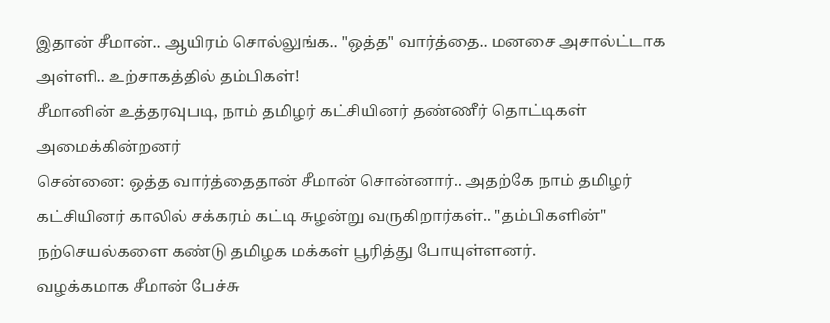இதான் சீமான்.. ஆயிரம் சொல்லுங்க.. "ஒத்த" வார்த்தை.. மனசை அசால்ட்டாக அள்ளி.. உற்சாகத்தில் தம்பிகள்!
சீமானின் உத்தரவுபடி, நாம் தமிழர் கட்சியினர் தண்ணீர் தொட்டிகள் அமைக்கின்றனர்
சென்னை: ஒத்த வார்த்தைதான் சீமான் சொன்னார்.. அதற்கே நாம் தமிழர் கட்சியினர் காலில் சக்கரம் கட்டி சுழன்று வருகிறார்கள்.. "தம்பிகளின்" நற்செயல்களை கண்டு தமிழக மக்கள் பூரித்து போயுள்ளனர்.
வழக்கமாக சீமான் பேச்சு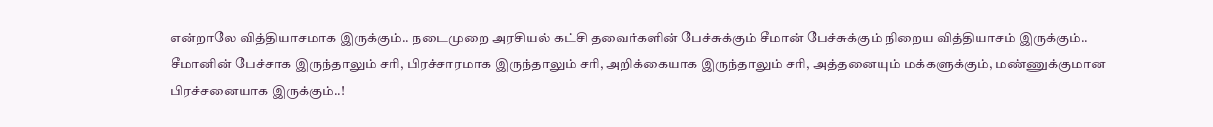என்றாலே வித்தியாசமாக இருக்கும்.. நடைமுறை அரசியல் கட்சி தவைர்களின் பேச்சுக்கும் சீமான் பேச்சுக்கும் நிறைய வித்தியாசம் இருக்கும்..
சீமானின் பேச்சாக இருந்தாலும் சரி, பிரச்சாரமாக இருந்தாலும் சரி, அறிக்கையாக இருந்தாலும் சரி, அத்தனையும் மக்களுக்கும், மண்ணுக்குமான பிரச்சனையாக இருக்கும்..!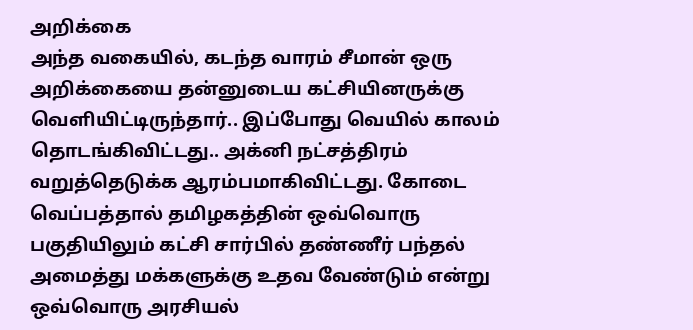அறிக்கை
அந்த வகையில், கடந்த வாரம் சீமான் ஒரு அறிக்கையை தன்னுடைய கட்சியினருக்கு வெளியிட்டிருந்தார்.. இப்போது வெயில் காலம் தொடங்கிவிட்டது.. அக்னி நட்சத்திரம் வறுத்தெடுக்க ஆரம்பமாகிவிட்டது. கோடை வெப்பத்தால் தமிழகத்தின் ஒவ்வொரு பகுதியிலும் கட்சி சார்பில் தண்ணீர் பந்தல் அமைத்து மக்களுக்கு உதவ வேண்டும் என்று ஒவ்வொரு அரசியல்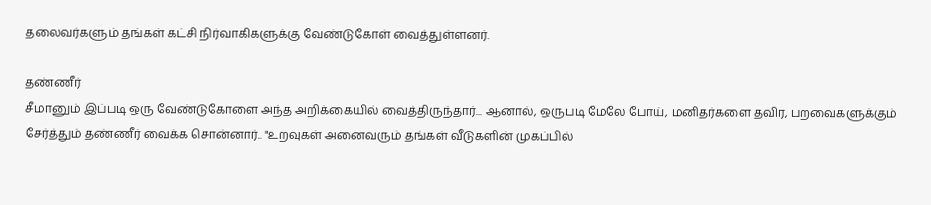தலைவர்களும் தங்கள் கட்சி நிர்வாகிகளுக்கு வேண்டுகோள் வைத்துள்ளனர்.

தண்ணீர்
சீமானும் இப்படி ஒரு வேண்டுகோளை அந்த அறிக்கையில் வைத்திருந்தார்... ஆனால், ஒருபடி மேலே போய், மனிதர்களை தவிர, பறவைகளுக்கும் சேர்த்தும் தண்ணீர் வைக்க சொன்னார்.. "உறவுகள் அனைவரும் தங்கள் வீடுகளின் முகப்பில்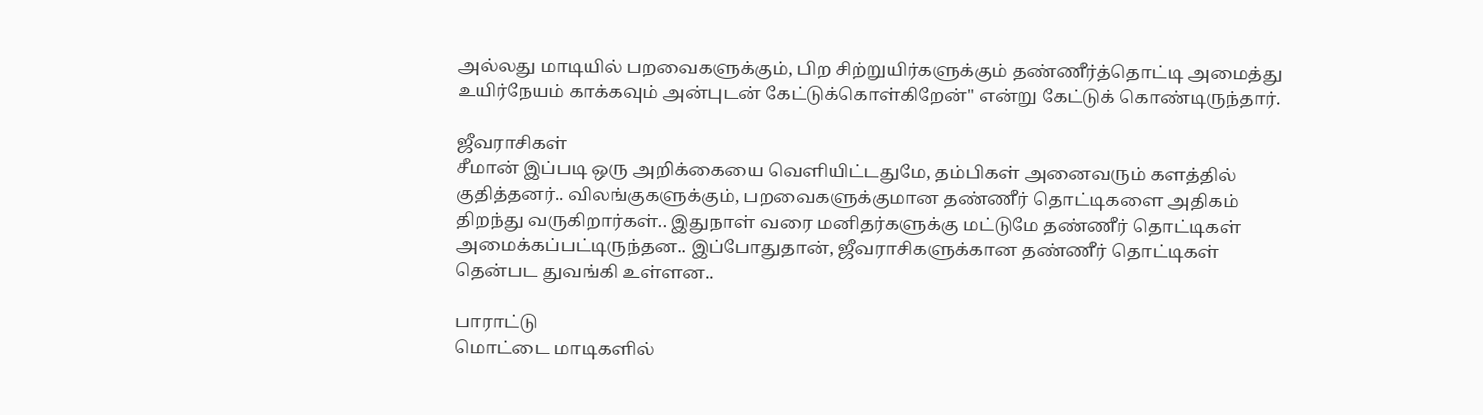அல்லது மாடியில் பறவைகளுக்கும், பிற சிற்றுயிர்களுக்கும் தண்ணீர்த்தொட்டி அமைத்து உயிர்நேயம் காக்கவும் அன்புடன் கேட்டுக்கொள்கிறேன்" என்று கேட்டுக் கொண்டிருந்தார்.

ஜீவராசிகள்
சீமான் இப்படி ஒரு அறிக்கையை வெளியிட்டதுமே, தம்பிகள் அனைவரும் களத்தில் குதித்தனர்.. விலங்குகளுக்கும், பறவைகளுக்குமான தண்ணீர் தொட்டிகளை அதிகம் திறந்து வருகிறார்கள்.. இதுநாள் வரை மனிதர்களுக்கு மட்டுமே தண்ணீர் தொட்டிகள் அமைக்கப்பட்டிருந்தன.. இப்போதுதான், ஜீவராசிகளுக்கான தண்ணீர் தொட்டிகள் தென்பட துவங்கி உள்ளன..

பாராட்டு
மொட்டை மாடிகளில்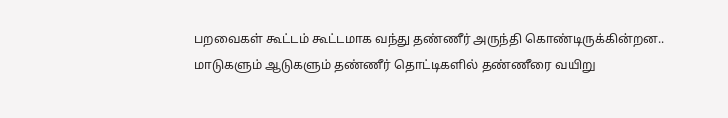பறவைகள் கூட்டம் கூட்டமாக வந்து தண்ணீர் அருந்தி கொண்டிருக்கின்றன.. மாடுகளும் ஆடுகளும் தண்ணீர் தொட்டிகளில் தண்ணீரை வயிறு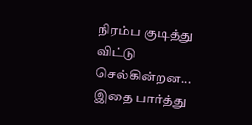நிரம்ப குடித்து விட்டு செல்கின்றன... இதை பார்த்து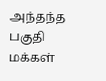அந்தந்த பகுதி மக்கள்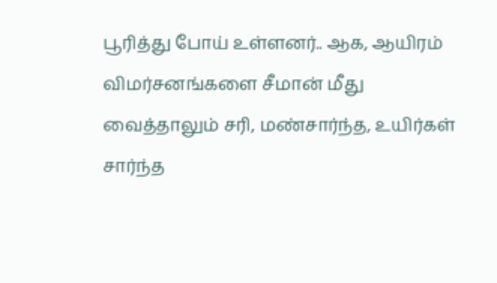பூரித்து போய் உள்ளனர்.. ஆக, ஆயிரம் விமர்சனங்களை சீமான் மீது வைத்தாலும் சரி, மண்சார்ந்த, உயிர்கள் சார்ந்த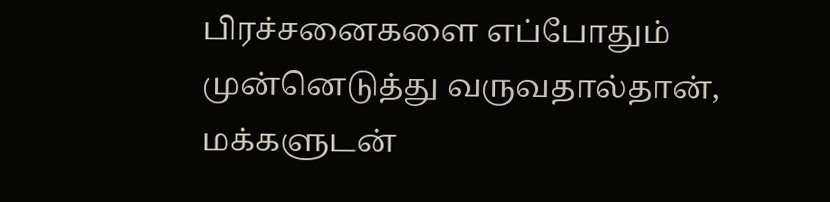பிரச்சனைகளை எப்போதும் முன்னெடுத்து வருவதால்தான், மக்களுடன்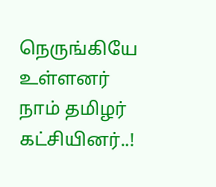நெருங்கியே உள்ளனர் நாம் தமிழர் கட்சியினர்..!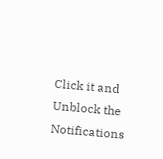Click it and Unblock the Notifications